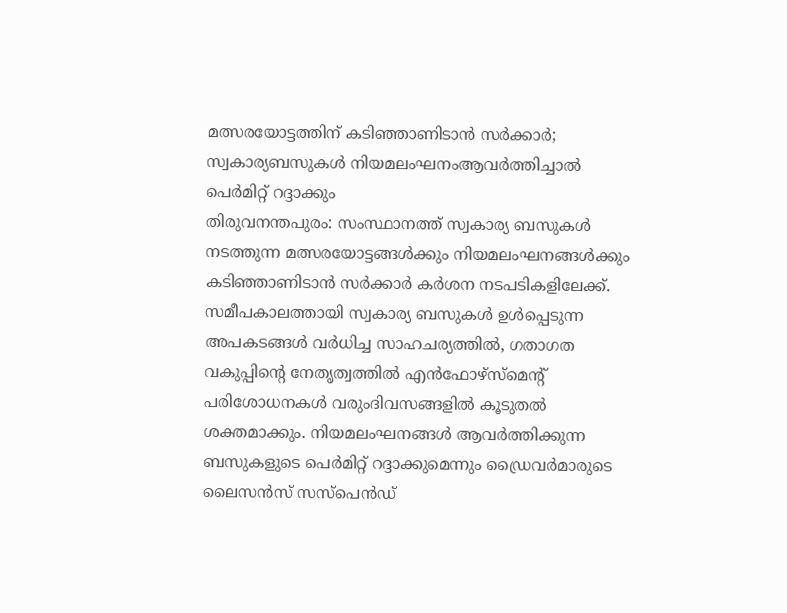മത്സരയോട്ടത്തിന് കടിഞ്ഞാണിടാൻ സർക്കാർ; സ്വകാര്യബസുകൾ നിയമലംഘനംആവർത്തിച്ചാൽ പെർമിറ്റ് റദ്ദാക്കും
തിരുവനന്തപുരം: സംസ്ഥാനത്ത് സ്വകാര്യ ബസുകൾ നടത്തുന്ന മത്സരയോട്ടങ്ങൾക്കും നിയമലംഘനങ്ങൾക്കും കടിഞ്ഞാണിടാൻ സർക്കാർ കർശന നടപടികളിലേക്ക്. സമീപകാലത്തായി സ്വകാര്യ ബസുകൾ ഉൾപ്പെടുന്ന അപകടങ്ങൾ വർധിച്ച സാഹചര്യത്തിൽ, ഗതാഗത വകുപ്പിന്റെ നേതൃത്വത്തിൽ എൻഫോഴ്സ്മെന്റ് പരിശോധനകൾ വരുംദിവസങ്ങളിൽ കൂടുതൽ ശക്തമാക്കും. നിയമലംഘനങ്ങൾ ആവർത്തിക്കുന്ന ബസുകളുടെ പെർമിറ്റ് റദ്ദാക്കുമെന്നും ഡ്രൈവർമാരുടെ ലൈസൻസ് സസ്പെൻഡ്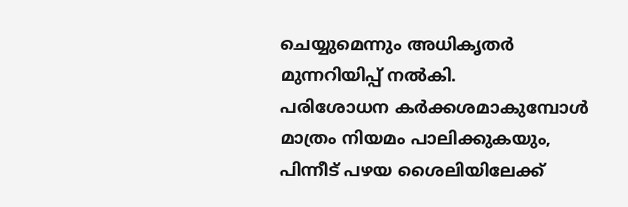ചെയ്യുമെന്നും അധികൃതർ മുന്നറിയിപ്പ് നൽകി.
പരിശോധന കർക്കശമാകുമ്പോൾ മാത്രം നിയമം പാലിക്കുകയും, പിന്നീട് പഴയ ശൈലിയിലേക്ക്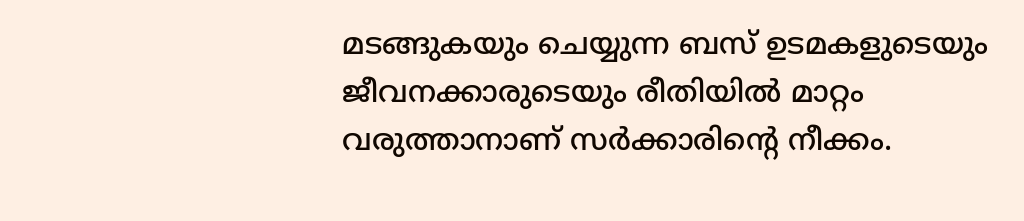മടങ്ങുകയും ചെയ്യുന്ന ബസ് ഉടമകളുടെയും ജീവനക്കാരുടെയും രീതിയിൽ മാറ്റം വരുത്താനാണ് സർക്കാരിന്റെ നീക്കം.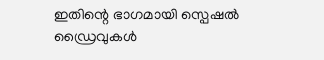ഇതിന്റെ ഭാഗമായി സ്പെഷൽ ഡ്രൈവുകൾ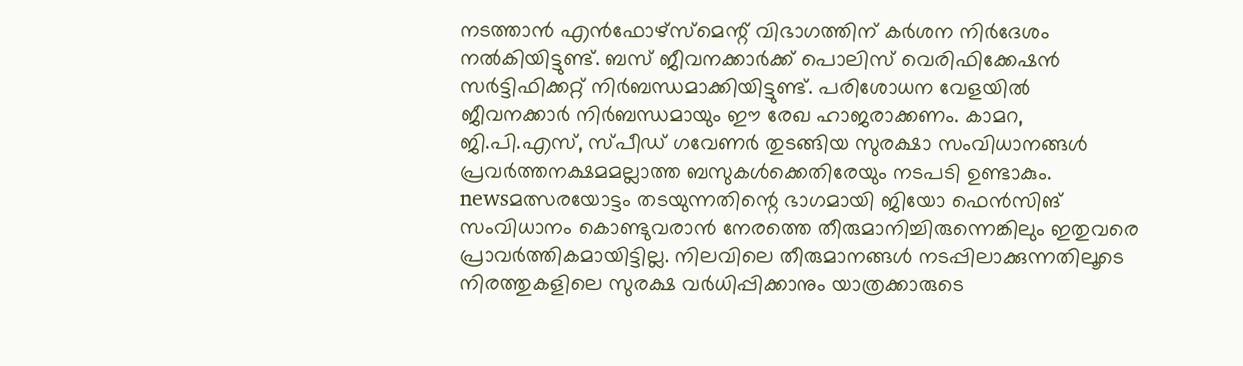നടത്താൻ എൻഫോഴ്സ്മെന്റ് വിഭാഗത്തിന് കർശന നിർദേശം നൽകിയിട്ടുണ്ട്. ബസ് ജീവനക്കാർക്ക് പൊലിസ് വെരിഫിക്കേഷൻ സർട്ടിഫിക്കറ്റ് നിർബന്ധമാക്കിയിട്ടുണ്ട്. പരിശോധന വേളയിൽ ജീവനക്കാർ നിർബന്ധമായും ഈ രേഖ ഹാജരാക്കണം. കാമറ, ജി.പി.എസ്, സ്പീഡ് ഗവേണർ തുടങ്ങിയ സുരക്ഷാ സംവിധാനങ്ങൾ പ്രവർത്തനക്ഷമമല്ലാത്ത ബസുകൾക്കെതിരേയും നടപടി ഉണ്ടാകും.
newsമത്സരയോട്ടം തടയുന്നതിന്റെ ഭാഗമായി ജിയോ ഫെൻസിങ് സംവിധാനം കൊണ്ടുവരാൻ നേരത്തെ തീരുമാനിച്ചിരുന്നെങ്കിലും ഇതുവരെ പ്രാവർത്തികമായിട്ടില്ല. നിലവിലെ തീരുമാനങ്ങൾ നടപ്പിലാക്കുന്നതിലൂടെ നിരത്തുകളിലെ സുരക്ഷ വർധിപ്പിക്കാനും യാത്രക്കാരുടെ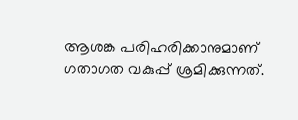ആശങ്ക പരിഹരിക്കാനുമാണ് ഗതാഗത വകുപ്പ് ശ്രമിക്കുന്നത്.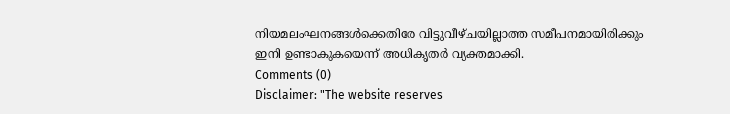നിയമലംഘനങ്ങൾക്കെതിരേ വിട്ടുവീഴ്ചയില്ലാത്ത സമീപനമായിരിക്കും ഇനി ഉണ്ടാകുകയെന്ന് അധികൃതർ വ്യക്തമാക്കി.
Comments (0)
Disclaimer: "The website reserves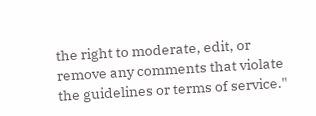the right to moderate, edit, or remove any comments that violate the guidelines or terms of service."